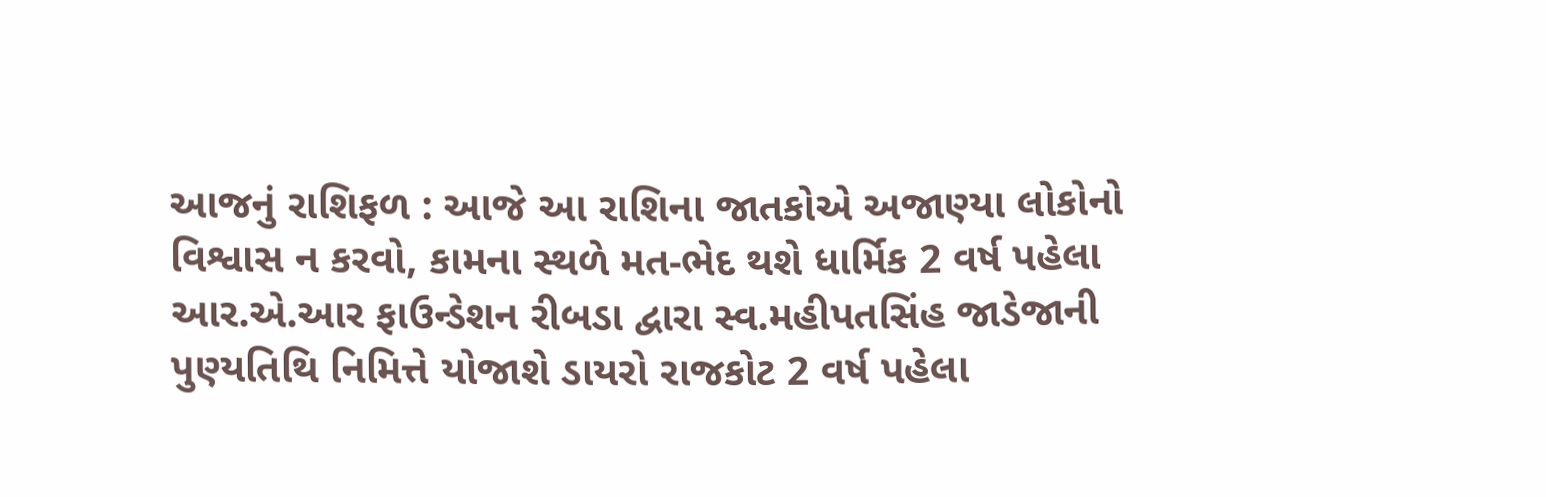આજનું રાશિફળ : આજે આ રાશિના જાતકોએ અજાણ્યા લોકોનો વિશ્વાસ ન કરવો, કામના સ્થળે મત-ભેદ થશે ધાર્મિક 2 વર્ષ પહેલા
આર.એ.આર ફાઉન્ડેશન રીબડા દ્વારા સ્વ.મહીપતસિંહ જાડેજાની પુણ્યતિથિ નિમિત્તે યોજાશે ડાયરો રાજકોટ 2 વર્ષ પહેલા